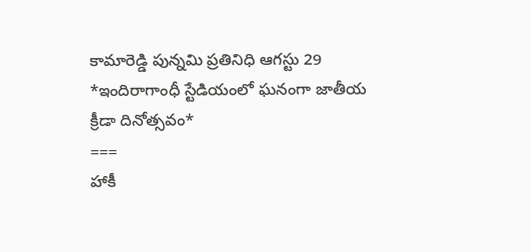కామారెడ్డి పున్నమి ప్రతినిధి ఆగస్టు 29
*ఇందిరాగాంధీ స్టేడియంలో ఘనంగా జాతీయ క్రీడా దినోత్సవం*
===
హాకీ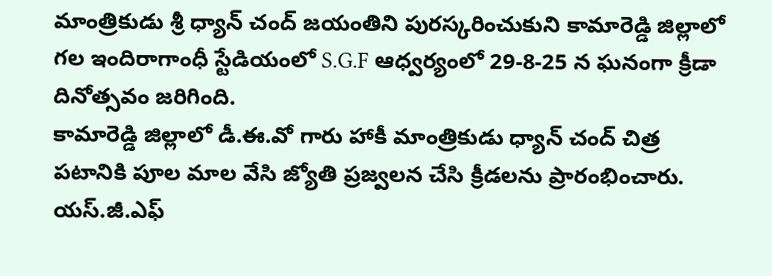మాంత్రికుడు శ్రీ ధ్యాన్ చంద్ జయంతిని పురస్కరించుకుని కామారెడ్డి జిల్లాలో గల ఇందిరాగాంధీ స్టేడియంలో S.G.F ఆధ్వర్యంలో 29-8-25 న ఘనంగా క్రీడా దినోత్సవం జరిగింది.
కామారెడ్డి జిల్లాలో డీ.ఈ.వో గారు హాకీ మాంత్రికుడు ధ్యాన్ చంద్ చిత్ర పటానికి పూల మాల వేసి జ్యోతి ప్రజ్వలన చేసి క్రీడలను ప్రారంభించారు. యస్.జీ.ఎఫ్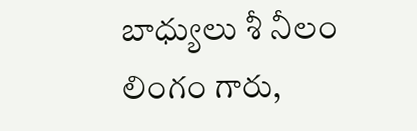బాధ్యులు శీ నీలం లింగం గారు,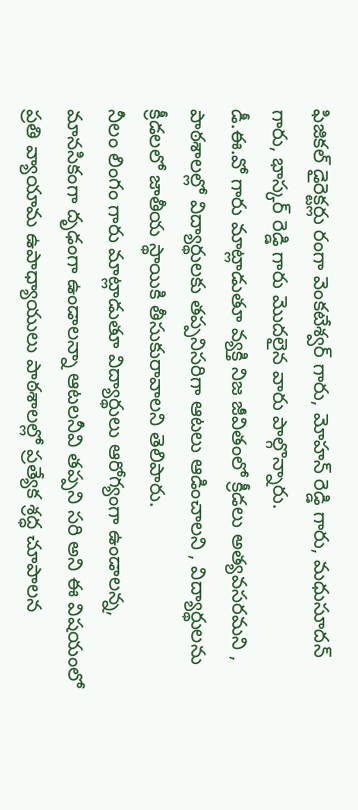ఫిజికల్ డైరెక్టర్లు రంగా వెంకటేశ్వర్ గారు, మోహన్ రెడ్డి గారు, మధుసూదన్ గారు, భాస్కర్ రెడ్డి గారు మొదలైన వారు పాల్గొన్నారు.
డీ.ఈ.వో గారు మాట్లాడుతూ వ్యక్తి నిజ జీవితంలో క్రీడలు అత్యవసరమని , పాఠశాలల్లో విద్యార్థులకు తప్పనిసరిగా ఆటలు ఆడించాలని , విద్యార్థులను క్రీడలలో జాతీయ స్థాయికి తీసుకురావాలని తెలిపారు.
నీలం లింగం గారు మాట్లాడుతూ విద్యార్థులు ఆరోగ్యంగా ఉండాలన్న, మానసికంగా దృఢంగా ఉండాలన్నా ఆటలనీవి తప్పని సరి అని ఈ విషయంలో ప్రతి వ్యాయామ ఉపాధ్యాయులు పాఠశాలల్లో ప్రత్యేక శ్రద్ధ చూపాలన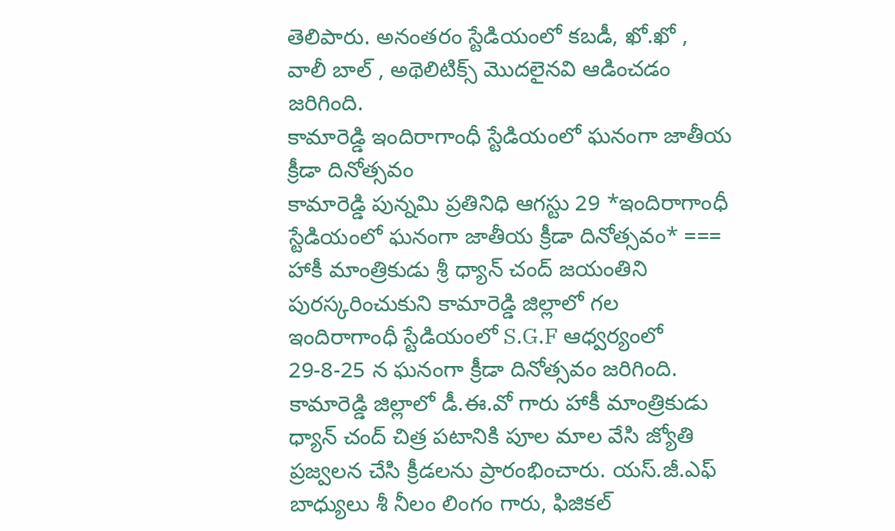తెలిపారు. అనంతరం స్టేడియంలో కబడీ, ఖో.ఖో , వాలీ బాల్ , అథెలిటిక్స్ మొదలైనవి ఆడించడం జరిగింది.
కామారెడ్డి ఇందిరాగాంధీ స్టేడియంలో ఘనంగా జాతీయ క్రీడా దినోత్సవం
కామారెడ్డి పున్నమి ప్రతినిధి ఆగస్టు 29 *ఇందిరాగాంధీ స్టేడియంలో ఘనంగా జాతీయ క్రీడా దినోత్సవం* === హాకీ మాంత్రికుడు శ్రీ ధ్యాన్ చంద్ జయంతిని పురస్కరించుకుని కామారెడ్డి జిల్లాలో గల ఇందిరాగాంధీ స్టేడియంలో S.G.F ఆధ్వర్యంలో 29-8-25 న ఘనంగా క్రీడా దినోత్సవం జరిగింది. కామారెడ్డి జిల్లాలో డీ.ఈ.వో గారు హాకీ మాంత్రికుడు ధ్యాన్ చంద్ చిత్ర పటానికి పూల మాల వేసి జ్యోతి ప్రజ్వలన చేసి క్రీడలను ప్రారంభించారు. యస్.జీ.ఎఫ్ బాధ్యులు శీ నీలం లింగం గారు, ఫిజికల్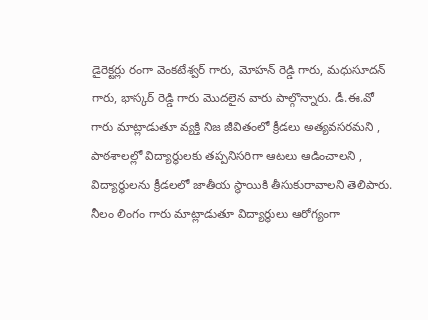డైరెక్టర్లు రంగా వెంకటేశ్వర్ గారు, మోహన్ రెడ్డి గారు, మధుసూదన్ గారు, భాస్కర్ రెడ్డి గారు మొదలైన వారు పాల్గొన్నారు. డీ.ఈ.వో గారు మాట్లాడుతూ వ్యక్తి నిజ జీవితంలో క్రీడలు అత్యవసరమని , పాఠశాలల్లో విద్యార్థులకు తప్పనిసరిగా ఆటలు ఆడించాలని , విద్యార్థులను క్రీడలలో జాతీయ స్థాయికి తీసుకురావాలని తెలిపారు. నీలం లింగం గారు మాట్లాడుతూ విద్యార్థులు ఆరోగ్యంగా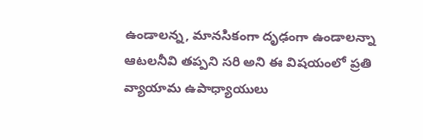ఉండాలన్న, మానసికంగా దృఢంగా ఉండాలన్నా ఆటలనీవి తప్పని సరి అని ఈ విషయంలో ప్రతి వ్యాయామ ఉపాధ్యాయులు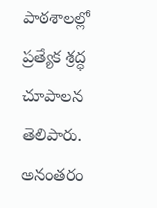పాఠశాలల్లో ప్రత్యేక శ్రద్ధ చూపాలన తెలిపారు. అనంతరం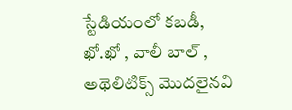స్టేడియంలో కబడీ, ఖో.ఖో , వాలీ బాల్ , అథెలిటిక్స్ మొదలైనవి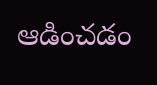ఆడించడం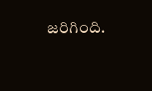జరిగింది.